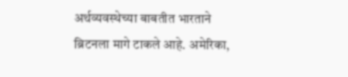अर्थव्यवस्थेच्या बाबतीत भारताने ब्रिटनला मागे टाकले आहे. अमेरिका,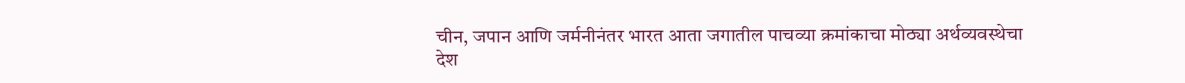चीन, जपान आणि जर्मनीनंतर भारत आता जगातील पाचव्या क्रमांकाचा मोठ्या अर्थव्यवस्थेचा देश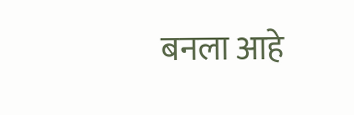बनला आहे